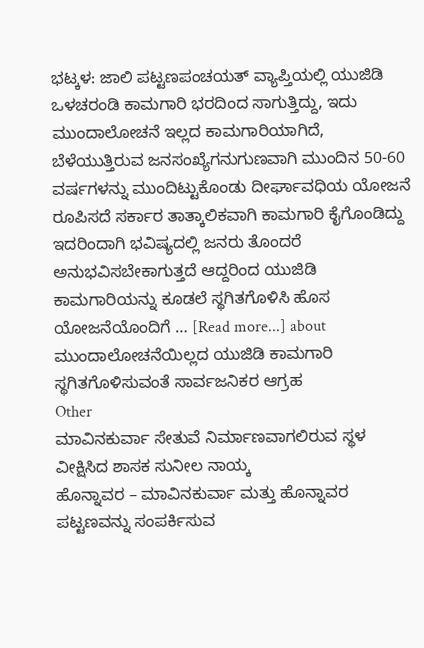ಭಟ್ಕಳ: ಜಾಲಿ ಪಟ್ಟಣಪಂಚಯತ್ ವ್ಯಾಪ್ತಿಯಲ್ಲಿ ಯುಜಿಡಿ ಒಳಚರಂಡಿ ಕಾಮಗಾರಿ ಭರದಿಂದ ಸಾಗುತ್ತಿದ್ದು, ಇದು ಮುಂದಾಲೋಚನೆ ಇಲ್ಲದ ಕಾಮಗಾರಿಯಾಗಿದೆ, ಬೆಳೆಯುತ್ತಿರುವ ಜನಸಂಖ್ಯೆಗನುಗುಣವಾಗಿ ಮುಂದಿನ 50-60 ವರ್ಷಗಳನ್ನು ಮುಂದಿಟ್ಟುಕೊಂಡು ದೀರ್ಘಾವಧಿಯ ಯೋಜನೆ ರೂಪಿಸದೆ ಸರ್ಕಾರ ತಾತ್ಕಾಲಿಕವಾಗಿ ಕಾಮಗಾರಿ ಕೈಗೊಂಡಿದ್ದು ಇದರಿಂದಾಗಿ ಭವಿಷ್ಯದಲ್ಲಿ ಜನರು ತೊಂದರೆ ಅನುಭವಿಸಬೇಕಾಗುತ್ತದೆ ಆದ್ದರಿಂದ ಯುಜಿಡಿ ಕಾಮಗಾರಿಯನ್ನು ಕೂಡಲೆ ಸ್ಥಗಿತಗೊಳಿಸಿ ಹೊಸ ಯೋಜನೆಯೊಂದಿಗೆ … [Read more...] about ಮುಂದಾಲೋಚನೆಯಿಲ್ಲದ ಯುಜಿಡಿ ಕಾಮಗಾರಿ ಸ್ಥಗಿತಗೊಳಿಸುವಂತೆ ಸಾರ್ವಜನಿಕರ ಆಗ್ರಹ
Other
ಮಾವಿನಕುರ್ವಾ ಸೇತುವೆ ನಿರ್ಮಾಣವಾಗಲಿರುವ ಸ್ಥಳ ವೀಕ್ಷಿಸಿದ ಶಾಸಕ ಸುನೀಲ ನಾಯ್ಕ
ಹೊನ್ನಾವರ – ಮಾವಿನಕುರ್ವಾ ಮತ್ತು ಹೊನ್ನಾವರ ಪಟ್ಟಣವನ್ನು ಸಂಪರ್ಕಿಸುವ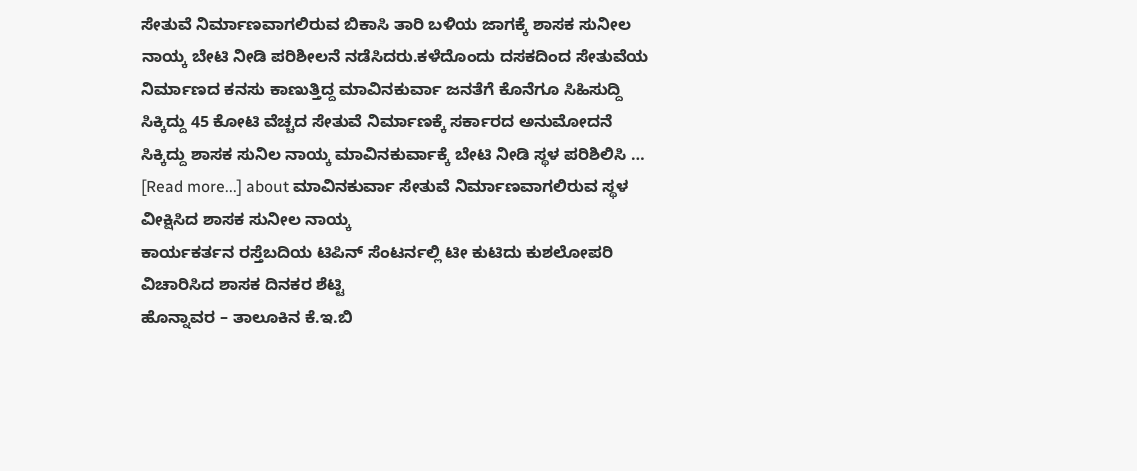ಸೇತುವೆ ನಿರ್ಮಾಣವಾಗಲಿರುವ ಬಿಕಾಸಿ ತಾರಿ ಬಳಿಯ ಜಾಗಕ್ಕೆ ಶಾಸಕ ಸುನೀಲ ನಾಯ್ಕ ಬೇಟಿ ನೀಡಿ ಪರಿಶೀಲನೆ ನಡೆಸಿದರು.ಕಳೆದೊಂದು ದಸಕದಿಂದ ಸೇತುವೆಯ ನಿರ್ಮಾಣದ ಕನಸು ಕಾಣುತ್ತಿದ್ದ ಮಾವಿನಕುರ್ವಾ ಜನತೆಗೆ ಕೊನೆಗೂ ಸಿಹಿಸುದ್ದಿ ಸಿಕ್ಕಿದ್ದು 45 ಕೋಟಿ ವೆಚ್ಚದ ಸೇತುವೆ ನಿರ್ಮಾಣಕ್ಕೆ ಸರ್ಕಾರದ ಅನುಮೋದನೆ ಸಿಕ್ಕಿದ್ದು ಶಾಸಕ ಸುನಿಲ ನಾಯ್ಕ ಮಾವಿನಕುರ್ವಾಕ್ಕೆ ಬೇಟಿ ನೀಡಿ ಸ್ಥಳ ಪರಿಶಿಲಿಸಿ … [Read more...] about ಮಾವಿನಕುರ್ವಾ ಸೇತುವೆ ನಿರ್ಮಾಣವಾಗಲಿರುವ ಸ್ಥಳ ವೀಕ್ಷಿಸಿದ ಶಾಸಕ ಸುನೀಲ ನಾಯ್ಕ
ಕಾರ್ಯಕರ್ತನ ರಸ್ತೆಬದಿಯ ಟಿಪಿನ್ ಸೆಂಟರ್ನಲ್ಲಿ ಟೀ ಕುಟಿದು ಕುಶಲೋಪರಿ ವಿಚಾರಿಸಿದ ಶಾಸಕ ದಿನಕರ ಶೆಟ್ಟಿ
ಹೊನ್ನಾವರ – ತಾಲೂಕಿನ ಕೆ.ಇ.ಬಿ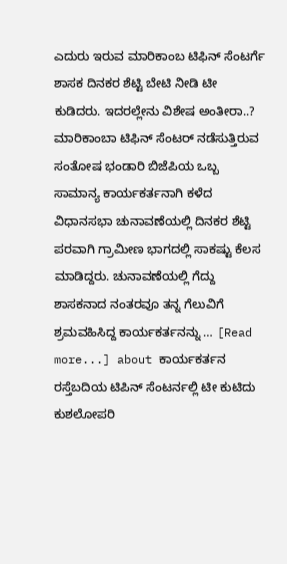ಎದುರು ಇರುವ ಮಾರಿಕಾಂಬ ಟಿಫಿನ್ ಸೆಂಟರ್ಗೆ ಶಾಸಕ ದಿನಕರ ಶೆಟ್ಟಿ ಬೇಟಿ ನೀಡಿ ಟೀ ಕುಡಿದರು. ಇದರಲ್ಲೇನು ವಿಶೇಷ ಅಂತೀರಾ..? ಮಾರಿಕಾಂಬಾ ಟಿಫಿನ್ ಸೆಂಟರ್ ನಡೆಸುತ್ತಿರುವ ಸಂತೋಷ ಭಂಡಾರಿ ಬಿಜೆಪಿಯ ಒಬ್ಬ ಸಾಮಾನ್ಯ ಕಾರ್ಯಕರ್ತನಾಗಿ ಕಳೆದ ವಿಧಾನಸಭಾ ಚುನಾವಣೆಯಲ್ಲಿ ದಿನಕರ ಶೆಟ್ಟಿ ಪರವಾಗಿ ಗ್ರಾಮೀಣ ಭಾಗದಲ್ಲಿ ಸಾಕಷ್ಟು ಕೆಲಸ ಮಾಡಿದ್ದರು. ಚುನಾವಣೆಯಲ್ಲಿ ಗೆದ್ದು ಶಾಸಕನಾದ ನಂತರವೂ ತನ್ನ ಗೆಲುವಿಗೆ ಶ್ರಮವಹಿಸಿದ್ದ ಕಾರ್ಯಕರ್ತನನ್ನು … [Read more...] about ಕಾರ್ಯಕರ್ತನ ರಸ್ತೆಬದಿಯ ಟಿಪಿನ್ ಸೆಂಟರ್ನಲ್ಲಿ ಟೀ ಕುಟಿದು ಕುಶಲೋಪರಿ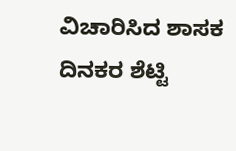ವಿಚಾರಿಸಿದ ಶಾಸಕ ದಿನಕರ ಶೆಟ್ಟಿ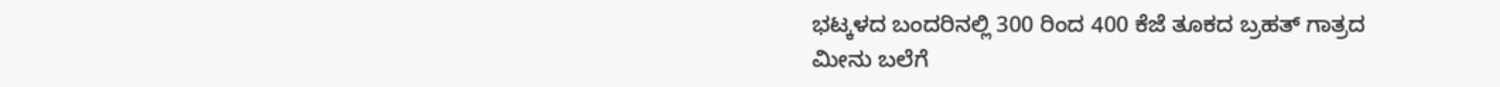ಭಟ್ಕಳದ ಬಂದರಿನಲ್ಲಿ 300 ರಿಂದ 400 ಕೆಜೆ ತೂಕದ ಬ್ರಹತ್ ಗಾತ್ರದ ಮೀನು ಬಲೆಗೆ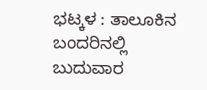ಭಟ್ಕಳ : ತಾಲೂಕಿನ ಬಂದರಿನಲ್ಲಿ ಬುದುವಾರ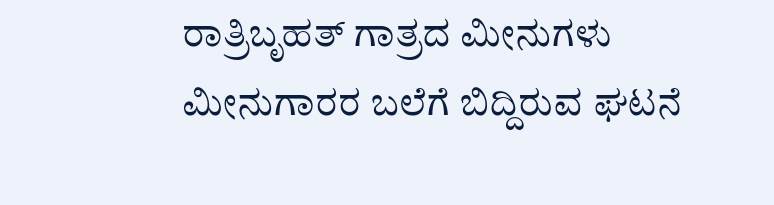ರಾತ್ರಿಬೃಹತ್ ಗಾತ್ರದ ಮೀನುಗಳು ಮೀನುಗಾರರ ಬಲೆಗೆ ಬಿದ್ದಿರುವ ಘಟನೆ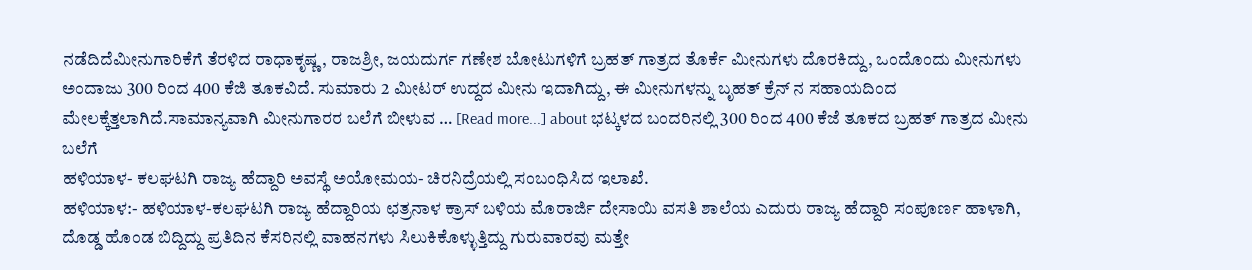ನಡೆದಿದೆಮೀನುಗಾರಿಕೆಗೆ ತೆರಳಿದ ರಾಧಾಕೃಷ್ಣ, ರಾಜಶ್ರೀ, ಜಯದುರ್ಗ ಗಣೇಶ ಬೋಟುಗಳಿಗೆ ಬ್ರಹತ್ ಗಾತ್ರದ ತೊರ್ಕೆ ಮೀನುಗಳು ದೊರಕಿದ್ದು, ಒಂದೊಂದು ಮೀನುಗಳು ಅಂದಾಜು 300 ರಿಂದ 400 ಕೆಜಿ ತೂಕವಿದೆ. ಸುಮಾರು 2 ಮೀಟರ್ ಉದ್ದದ ಮೀನು ಇದಾಗಿದ್ದು, ಈ ಮೀನುಗಳನ್ನು ಬೃಹತ್ ಕ್ರೆನ್ ನ ಸಹಾಯದಿಂದ ಮೇಲಕ್ಕೆತ್ತಲಾಗಿದೆ.ಸಾಮಾನ್ಯವಾಗಿ ಮೀನುಗಾರರ ಬಲೆಗೆ ಬೀಳುವ … [Read more...] about ಭಟ್ಕಳದ ಬಂದರಿನಲ್ಲಿ 300 ರಿಂದ 400 ಕೆಜೆ ತೂಕದ ಬ್ರಹತ್ ಗಾತ್ರದ ಮೀನು ಬಲೆಗೆ
ಹಳಿಯಾಳ- ಕಲಘಟಗಿ ರಾಜ್ಯ ಹೆದ್ದಾರಿ ಅವಸ್ಥೆ ಅಯೋಮಯ- ಚಿರನಿದ್ರೆಯಲ್ಲಿ ಸಂಬಂಧಿಸಿದ ಇಲಾಖೆ.
ಹಳಿಯಾಳ:- ಹಳಿಯಾಳ-ಕಲಘಟಗಿ ರಾಜ್ಯ ಹೆದ್ದಾರಿಯ ಛತ್ರನಾಳ ಕ್ರಾಸ್ ಬಳಿಯ ಮೊರಾರ್ಜಿ ದೇಸಾಯಿ ವಸತಿ ಶಾಲೆಯ ಎದುರು ರಾಜ್ಯ ಹೆದ್ದಾರಿ ಸಂಪೂರ್ಣ ಹಾಳಾಗಿ, ದೊಡ್ಡ ಹೊಂಡ ಬಿದ್ದಿದ್ದು ಪ್ರತಿದಿನ ಕೆಸರಿನಲ್ಲಿ ವಾಹನಗಳು ಸಿಲುಕಿಕೊಳ್ಳುತ್ತಿದ್ದು ಗುರುವಾರವು ಮತ್ತೇ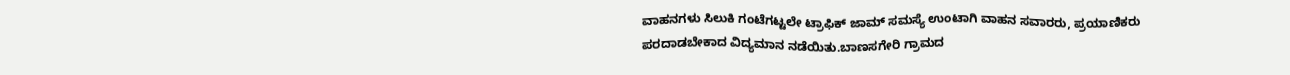ವಾಹನಗಳು ಸಿಲುಕಿ ಗಂಟೆಗಟ್ಟಲೇ ಟ್ರಾಫಿಕ್ ಜಾಮ್ ಸಮಸ್ಯೆ ಉಂಟಾಗಿ ವಾಹನ ಸವಾರರು, ಪ್ರಯಾಣಿಕರು ಪರದಾಡಬೇಕಾದ ವಿದ್ಯಮಾನ ನಡೆಯಿತು.ಬಾಣಸಗೇರಿ ಗ್ರಾಮದ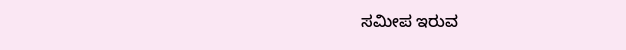ಸಮೀಪ ಇರುವ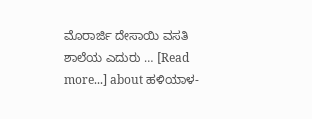ಮೊರಾರ್ಜಿ ದೇಸಾಯಿ ವಸತಿ ಶಾಲೆಯ ಎದುರು … [Read more...] about ಹಳಿಯಾಳ-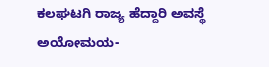ಕಲಘಟಗಿ ರಾಜ್ಯ ಹೆದ್ದಾರಿ ಅವಸ್ಥೆ ಅಯೋಮಯ-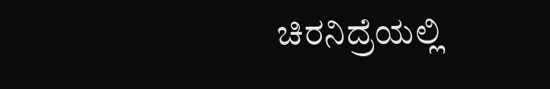ಚಿರನಿದ್ರೆಯಲ್ಲಿ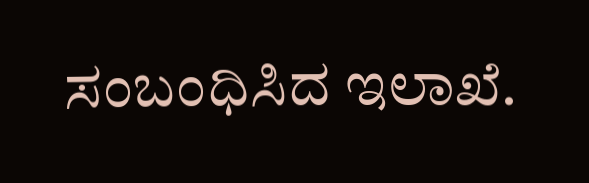ಸಂಬಂಧಿಸಿದ ಇಲಾಖೆ.